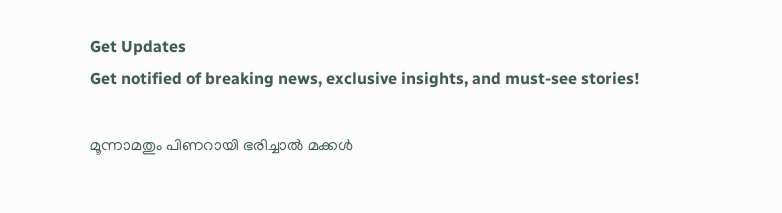Get Updates
Get notified of breaking news, exclusive insights, and must-see stories!

മൂന്നാമതും പിണറായി ഭരിച്ചാല്‍ മക്കള്‍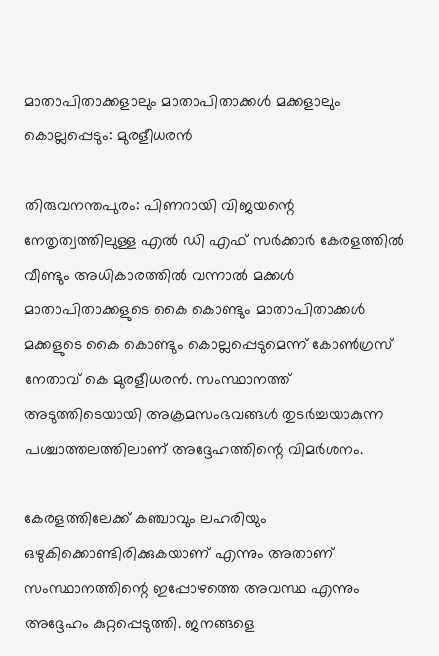മാതാപിതാക്കളാലും മാതാപിതാക്കള്‍ മക്കളാലും കൊല്ലപ്പെടും: മുരളീധരന്‍

തിരുവനന്തപുരം: പിണറായി വിജയന്റെ നേതൃത്വത്തിലുള്ള എല്‍ ഡി എഫ് സര്‍ക്കാര്‍ കേരളത്തില്‍ വീണ്ടും അധികാരത്തില്‍ വന്നാല്‍ മക്കള്‍ മാതാപിതാക്കളുടെ കൈ കൊണ്ടും മാതാപിതാക്കള്‍ മക്കളുടെ കൈ കൊണ്ടും കൊല്ലപ്പെടുമെന്ന് കോണ്‍ഗ്രസ് നേതാവ് കെ മുരളീധരന്‍. സംസ്ഥാനത്ത് അടുത്തിടെയായി അക്രമസംഭവങ്ങള്‍ തുടര്‍ച്ചയാകുന്ന പശ്ചാത്തലത്തിലാണ് അദ്ദേഹത്തിന്റെ വിമര്‍ശനം.

കേരളത്തിലേക്ക് കഞ്ചാവും ലഹരിയും ഒഴുകിക്കൊണ്ടിരിക്കുകയാണ് എന്നും അതാണ് സംസ്ഥാനത്തിന്റെ ഇപ്പോഴത്തെ അവസ്ഥ എന്നും അദ്ദേഹം കുറ്റപ്പെടുത്തി. ജനങ്ങളെ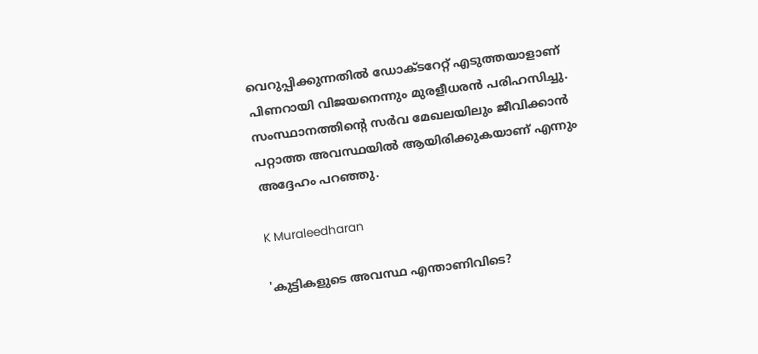വെറുപ്പിക്കുന്നതില്‍ ഡോക്ടറേറ്റ് എടുത്തയാളാണ് പിണറായി വിജയനെന്നും മുരളീധരന്‍ പരിഹസിച്ചു. സംസ്ഥാനത്തിന്റെ സര്‍വ മേഖലയിലും ജീവിക്കാന്‍ പറ്റാത്ത അവസ്ഥയില്‍ ആയിരിക്കുകയാണ് എന്നും അദ്ദേഹം പറഞ്ഞു.

K Muraleedharan

'കുട്ടികളുടെ അവസ്ഥ എന്താണിവിടെ?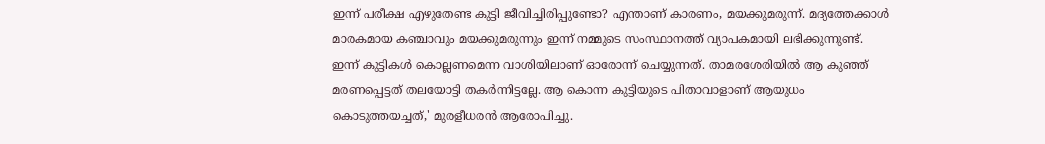ഇന്ന് പരീക്ഷ എഴുതേണ്ട കുട്ടി ജീവിച്ചിരിപ്പുണ്ടോ? എന്താണ് കാരണം, മയക്കുമരുന്ന്. മദ്യത്തേക്കാള്‍ മാരകമായ കഞ്ചാവും മയക്കുമരുന്നും ഇന്ന് നമ്മുടെ സംസ്ഥാനത്ത് വ്യാപകമായി ലഭിക്കുന്നുണ്ട്. ഇന്ന് കുട്ടികള്‍ കൊല്ലണമെന്ന വാശിയിലാണ് ഓരോന്ന് ചെയ്യുന്നത്. താമരശേരിയില്‍ ആ കുഞ്ഞ് മരണപ്പെട്ടത് തലയോട്ടി തകര്‍ന്നിട്ടല്ലേ. ആ കൊന്ന കുട്ടിയുടെ പിതാവാളാണ് ആയുധം കൊടുത്തയച്ചത്,' മുരളീധരന്‍ ആരോപിച്ചു.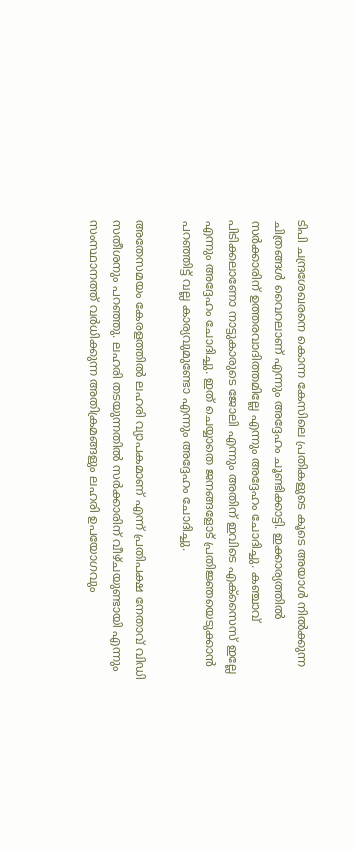ടിപി ചന്ദ്രശേഖരനെ കൊന്ന കേസിലെ പ്രതികളുടെ കൂടെ അയാള്‍ നില്‍ക്കുന്ന ചിത്രങ്ങള്‍ വൈറലാണ് എന്നും അദ്ദേഹം ചൂണ്ടിക്കാട്ടി. ഇക്കാര്യത്തില്‍ സര്‍ക്കാരിന് ഉത്തരവാദിത്തമില്ലേ എന്നും അദ്ദേഹം ചോദിച്ചു. കഞ്ചാവ് പിടിക്കലാണോ നാട്ടുകാരുടെ ജോലി എന്നും അതിന് ഇവിടെ എക്സൈസ് ഇല്ലേ എന്നും അദ്ദേഹം ചോദിച്ചു. ഇത് ചെയ്യാതെ ജനങ്ങളോട് പ്രതിജ്ഞയെടുക്കാന്‍ പറഞ്ഞിട്ട് വല്ല കാര്യവുമുണ്ടോ എന്നും അദ്ദേഹം ചോദിച്ചു.

അതേസമയം കേരളത്തില്‍ ലഹരി വ്യാപകമാണ് എന്ന് പ്രതിപക്ഷ നേതാവ് വിഡി സതീശനും പറഞ്ഞു. ലഹരി തടയുന്നതില്‍ സര്‍ക്കാരിന് വീഴ്ചയുണ്ടായി എന്നും സംസ്ഥാനത്ത് വര്‍ധിക്കുന്ന അതിക്രമങ്ങളും ലഹരി ഉപയോഗവും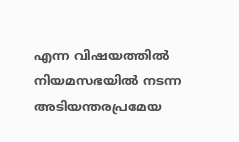എന്ന വിഷയത്തില്‍ നിയമസഭയില്‍ നടന്ന അടിയന്തരപ്രമേയ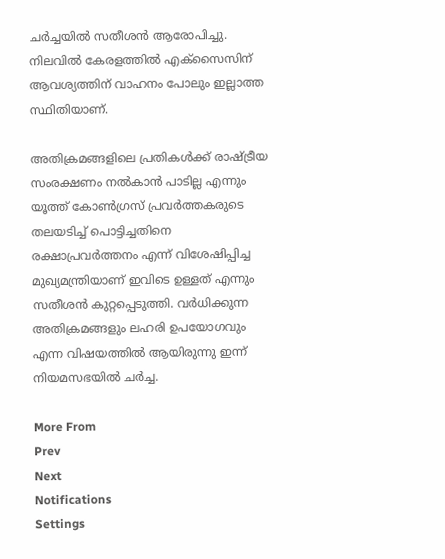ചര്‍ച്ചയില്‍ സതീശന്‍ ആരോപിച്ചു. നിലവില്‍ കേരളത്തില്‍ എക്‌സൈസിന് ആവശ്യത്തിന് വാഹനം പോലും ഇല്ലാത്ത സ്ഥിതിയാണ്.

അതിക്രമങ്ങളിലെ പ്രതികള്‍ക്ക് രാഷ്ട്രീയ സംരക്ഷണം നല്‍കാന്‍ പാടില്ല എന്നും യൂത്ത് കോണ്‍ഗ്രസ് പ്രവര്‍ത്തകരുടെ തലയടിച്ച് പൊട്ടിച്ചതിനെ രക്ഷാപ്രവര്‍ത്തനം എന്ന് വിശേഷിപ്പിച്ച മുഖ്യമന്ത്രിയാണ് ഇവിടെ ഉള്ളത് എന്നും സതീശന്‍ കുറ്റപ്പെടുത്തി. വര്‍ധിക്കുന്ന അതിക്രമങ്ങളും ലഹരി ഉപയോഗവും എന്ന വിഷയത്തില്‍ ആയിരുന്നു ഇന്ന് നിയമസഭയില്‍ ചര്‍ച്ച.

More From
Prev
Next
Notifications
Settings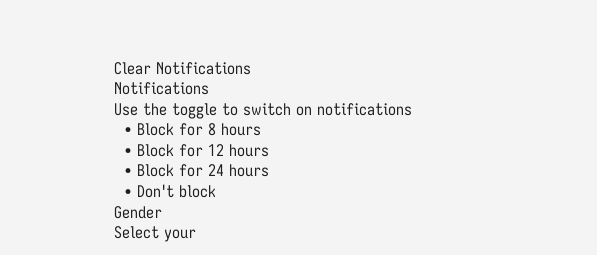Clear Notifications
Notifications
Use the toggle to switch on notifications
  • Block for 8 hours
  • Block for 12 hours
  • Block for 24 hours
  • Don't block
Gender
Select your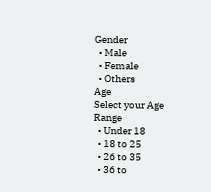Gender
  • Male
  • Female
  • Others
Age
Select your Age Range
  • Under 18
  • 18 to 25
  • 26 to 35
  • 36 to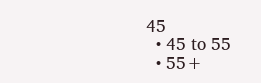45
  • 45 to 55
  • 55+